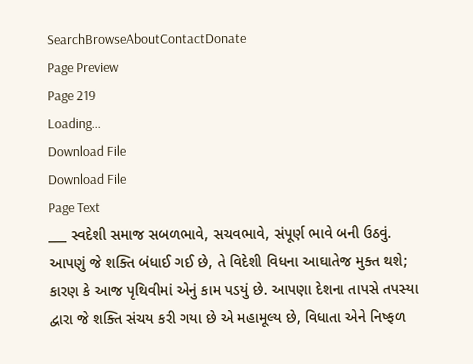SearchBrowseAboutContactDonate
Page Preview
Page 219
Loading...
Download File
Download File
Page Text
___ સ્વદેશી સમાજ સબળભાવે, સચવભાવે, સંપૂર્ણ ભાવે બની ઉઠવું. આપણું જે શક્તિ બંધાઈ ગઈ છે, તે વિદેશી વિધના આઘાતેજ મુક્ત થશે; કારણ કે આજ પૃથિવીમાં એનું કામ પડયું છે. આપણા દેશના તાપસે તપસ્યા દ્વારા જે શક્તિ સંચય કરી ગયા છે એ મહામૂલ્ય છે, વિધાતા એને નિષ્ફળ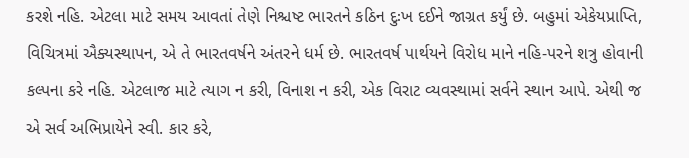કરશે નહિ. એટલા માટે સમય આવતાં તેણે નિશ્ચષ્ટ ભારતને કઠિન દુઃખ દઈને જાગ્રત કર્યું છે. બહુમાં એકેયપ્રાપ્તિ, વિચિત્રમાં ઐક્યસ્થાપન, એ તે ભારતવર્ષને અંતરને ધર્મ છે. ભારતવર્ષ પાર્થયને વિરોધ માને નહિ-પરને શત્રુ હોવાની કલ્પના કરે નહિ. એટલાજ માટે ત્યાગ ન કરી, વિનાશ ન કરી, એક વિરાટ વ્યવસ્થામાં સર્વને સ્થાન આપે. એથી જ એ સર્વ અભિપ્રાયેને સ્વી. કાર કરે,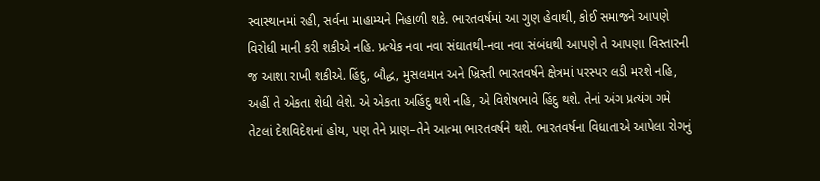સ્વાસ્થાનમાં રહી, સર્વના માહામ્યને નિહાળી શકે. ભારતવર્ષમાં આ ગુણ હેવાથી, કોઈ સમાજને આપણે વિરોધી માની કરી શકીએ નહિ. પ્રત્યેક નવા નવા સંઘાતથી-નવા નવા સંબંધથી આપણે તે આપણા વિસ્તારની જ આશા રાખી શકીએ. હિંદુ, બૌદ્ધ, મુસલમાન અને ખ્રિસ્તી ભારતવર્ષને ક્ષેત્રમાં પરસ્પર લડી મરશે નહિ, અહીં તે એકતા શેધી લેશે. એ એકતા અહિંદુ થશે નહિ, એ વિશેષભાવે હિંદુ થશે. તેનાં અંગ પ્રત્યંગ ગમે તેટલાં દેશવિદેશનાં હોય, પણ તેને પ્રાણ–તેને આત્મા ભારતવર્ષને થશે. ભારતવર્ષના વિધાતાએ આપેલા રોગનું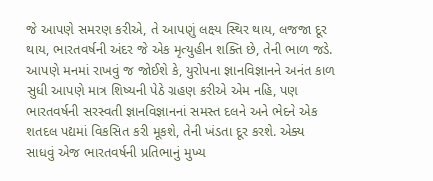જે આપણે સમરણ કરીએ, તે આપણું લક્ષ્ય સ્થિર થાય, લજજા દૂર થાય, ભારતવર્ષની અંદર જે એક મૃત્યુહીન શક્તિ છે, તેની ભાળ જડે. આપણે મનમાં રાખવું જ જોઈશે કે, યુરોપના જ્ઞાનવિજ્ઞાનને અનંત કાળ સુધી આપણે માત્ર શિષ્યની પેઠે ગ્રહણ કરીએ એમ નહિ, પણ ભારતવર્ષની સરસ્વતી જ્ઞાનવિજ્ઞાનનાં સમસ્ત દલને અને ભેદને એક શતદલ પદ્યમાં વિકસિત કરી મૂકશે, તેની ખંડતા દૂર કરશે. એક્ય સાધવું એજ ભારતવર્ષની પ્રતિભાનું મુખ્ય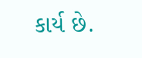કાર્ય છે.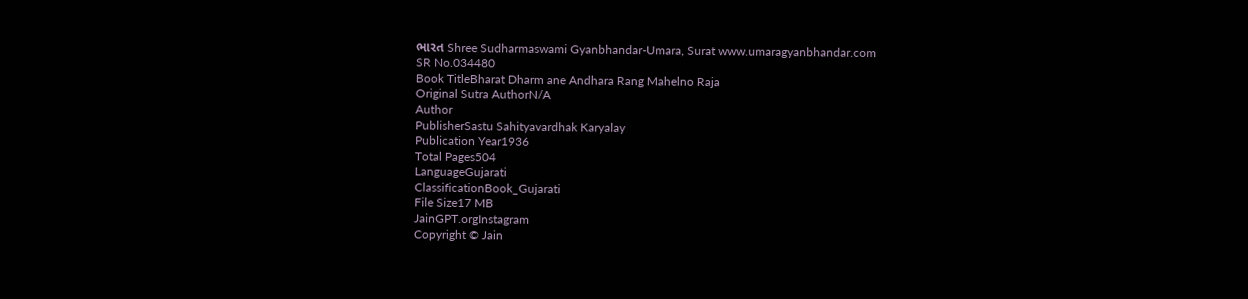ભારત Shree Sudharmaswami Gyanbhandar-Umara, Surat www.umaragyanbhandar.com
SR No.034480
Book TitleBharat Dharm ane Andhara Rang Mahelno Raja
Original Sutra AuthorN/A
Author
PublisherSastu Sahityavardhak Karyalay
Publication Year1936
Total Pages504
LanguageGujarati
ClassificationBook_Gujarati
File Size17 MB
JainGPT.orgInstagram
Copyright © Jain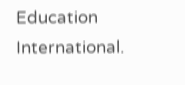Education International.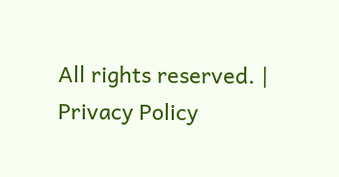All rights reserved. | Privacy Policy